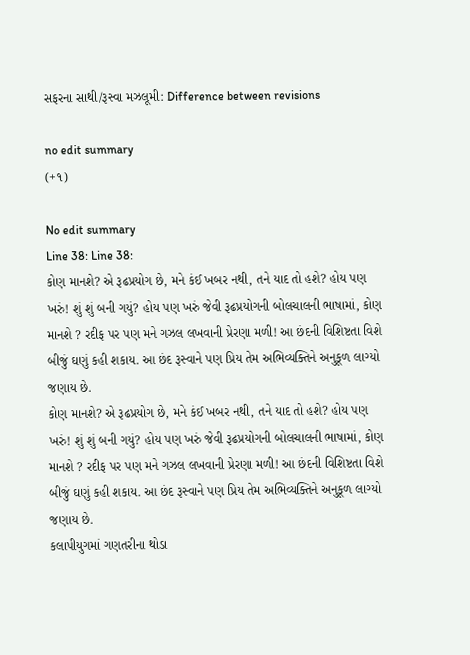સફરના સાથી/રૂસ્વા મઝલૂમી: Difference between revisions

no edit summary
(+૧)

No edit summary
Line 38: Line 38:
કોણ માનશે? એ રૂઢપ્રયોગ છે, મને કંઈ ખબર નથી, તને યાદ તો હશે? હોય પણ ખરું! શું શું બની ગયું? હોય પણ ખરું જેવી રૂઢપ્રયોગની બોલચાલની ભાષામાં, કોણ માનશે ? રદીફ પર પણ મને ગઝલ લખવાની પ્રેરણા મળી! આ છંદની વિશિષ્ટતા વિશે બીજું ઘણું કહી શકાય. આ છંદ રૂસ્વાને પણ પ્રિય તેમ અભિવ્યક્તિને અનુકૂળ લાગ્યો જણાય છે.
કોણ માનશે? એ રૂઢપ્રયોગ છે, મને કંઈ ખબર નથી, તને યાદ તો હશે? હોય પણ ખરું! શું શું બની ગયું? હોય પણ ખરું જેવી રૂઢપ્રયોગની બોલચાલની ભાષામાં, કોણ માનશે ? રદીફ પર પણ મને ગઝલ લખવાની પ્રેરણા મળી! આ છંદની વિશિષ્ટતા વિશે બીજું ઘણું કહી શકાય. આ છંદ રૂસ્વાને પણ પ્રિય તેમ અભિવ્યક્તિને અનુકૂળ લાગ્યો જણાય છે.
કલાપીયુગમાં ગણતરીના થોડા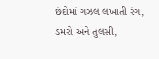છંદોમાં ગઝલ લખાતી રંગ, ડમરો અને તુલસી,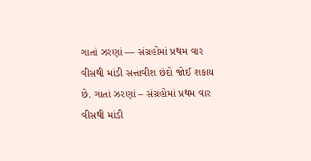ગાતાં ઝરણાં — સંગ્રહોમાં પ્રથમ વાર વીસથી માંડી સત્તાવીશ છંદો જોઈ શકાય છે. ગાતાં ઝરણાં – સંગ્રહોમાં પ્રથમ વાર વીસથી માંડી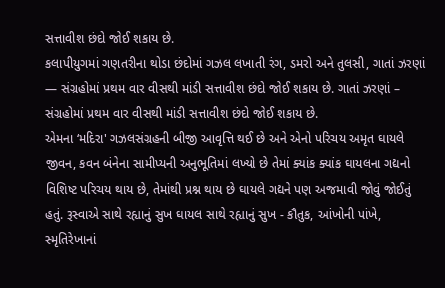સત્તાવીશ છંદો જોઈ શકાય છે.
કલાપીયુગમાં ગણતરીના થોડા છંદોમાં ગઝલ લખાતી રંગ, ડમરો અને તુલસી, ગાતાં ઝરણાં — સંગ્રહોમાં પ્રથમ વાર વીસથી માંડી સત્તાવીશ છંદો જોઈ શકાય છે. ગાતાં ઝરણાં – સંગ્રહોમાં પ્રથમ વાર વીસથી માંડી સત્તાવીશ છંદો જોઈ શકાય છે.
એમના ‘મદિરા' ગઝલસંગ્રહની બીજી આવૃત્તિ થઈ છે અને એનો પરિચય અમૃત ઘાયલે જીવન, કવન બંનેના સામીપ્યની અનુભૂતિમાં લખ્યો છે તેમાં ક્યાંક ક્યાંક ઘાયલના ગદ્યનો વિશિષ્ટ પરિચય થાય છે, તેમાંથી પ્રશ્ન થાય છે ઘાયલે ગદ્યને પણ અજમાવી જોવું જોઈતું હતું. રૂસ્વાએ સાથે રહ્યાનું સુખ ઘાયલ સાથે રહ્યાનું સુખ - કૌતુક, આંખોની પાંખે, સ્મૃતિરેખાનાં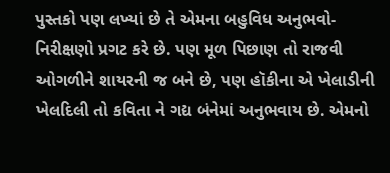પુસ્તકો પણ લખ્યાં છે તે એમના બહુવિધ અનુભવો-નિરીક્ષણો પ્રગટ કરે છે. પણ મૂળ પિછાણ તો રાજવી ઓગળીને શાયરની જ બને છે, પણ હૉકીના એ ખેલાડીની ખેલદિલી તો કવિતા ને ગદ્ય બંનેમાં અનુભવાય છે. એમનો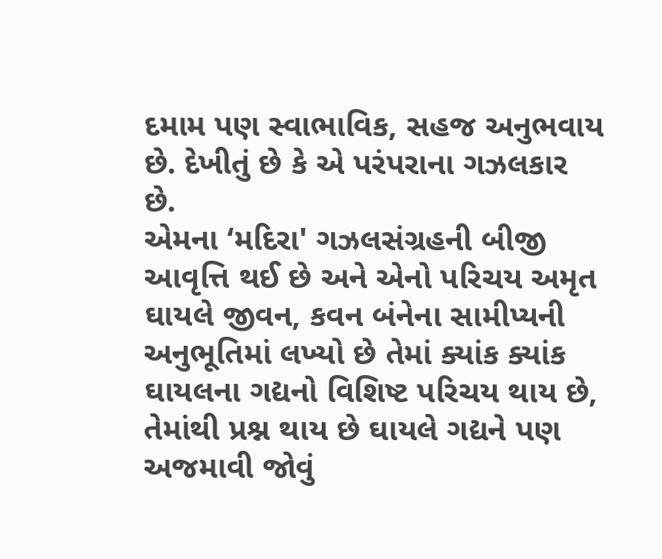દમામ પણ સ્વાભાવિક, સહજ અનુભવાય છે. દેખીતું છે કે એ પરંપરાના ગઝલકાર છે.
એમના ‘મદિરા' ગઝલસંગ્રહની બીજી આવૃત્તિ થઈ છે અને એનો પરિચય અમૃત ઘાયલે જીવન, કવન બંનેના સામીપ્યની અનુભૂતિમાં લખ્યો છે તેમાં ક્યાંક ક્યાંક ઘાયલના ગદ્યનો વિશિષ્ટ પરિચય થાય છે, તેમાંથી પ્રશ્ન થાય છે ઘાયલે ગદ્યને પણ અજમાવી જોવું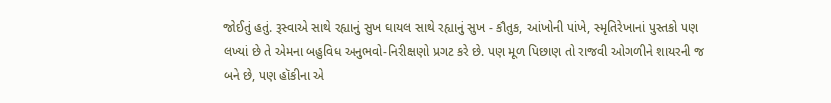જોઈતું હતું. રૂસ્વાએ સાથે રહ્યાનું સુખ ઘાયલ સાથે રહ્યાનું સુખ - કૌતુક, આંખોની પાંખે, સ્મૃતિરેખાનાં પુસ્તકો પણ લખ્યાં છે તે એમના બહુવિધ અનુભવો-નિરીક્ષણો પ્રગટ કરે છે. પણ મૂળ પિછાણ તો રાજવી ઓગળીને શાયરની જ બને છે, પણ હૉકીના એ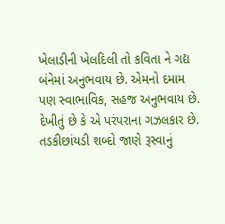ખેલાડીની ખેલદિલી તો કવિતા ને ગદ્ય બંનેમાં અનુભવાય છે. એમનો દમામ પણ સ્વાભાવિક, સહજ અનુભવાય છે. દેખીતું છે કે એ પરંપરાના ગઝલકાર છે.
તડકીછાંયડી શબ્દો જાણે રૂસ્વાનું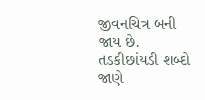જીવનચિત્ર બની જાય છે.
તડકીછાંયડી શબ્દો જાણે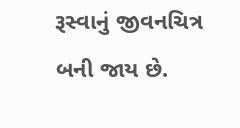રૂસ્વાનું જીવનચિત્ર બની જાય છે.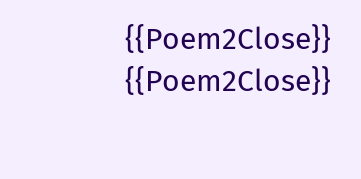{{Poem2Close}}
{{Poem2Close}}